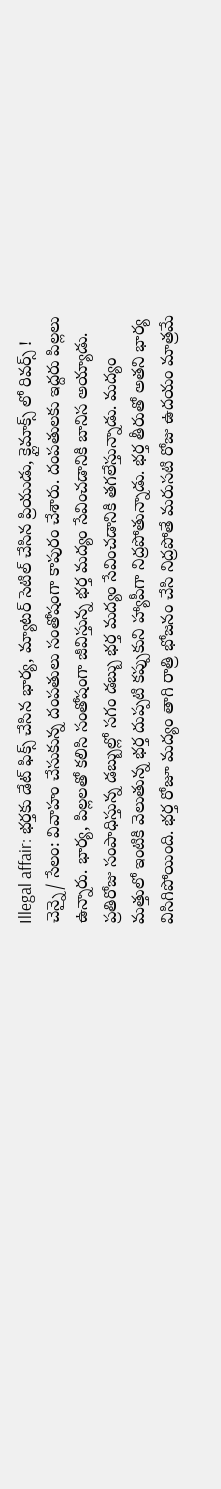Illegal affair: భర్తకు డేట్ ఫిక్స్ చేసిన భార్య, మ్యాటర్ సెటిల్ చేసిన ప్రియుడు, క్లైమాక్స్ లో రివర్స్ !
చెన్నై/ సేలం: వివాహం చేసుకున్న దంపతులు సంతోషంగా కాపురం చేశారు. దంపతులకు ఇద్దరు పిల్లలు ఉన్నారు. భార్య, పిల్లలతో కలిసి సంతోషంగా జీవిస్తున్న భర్త మద్యం సేవించడానికి బానిస అయ్యాడు. ప్రతిరోజు సంపాధిస్తున్న డబ్బుల్లో సగం డబ్బు భర్త మద్యం సేవించడానికి తగలేస్తున్నాడు. మద్యం మత్తులో ఇంటికి వెలుతున్న భర్త దుప్పటి కప్పుకుని హ్యాపీగా నిద్రపోతున్నాడు. భర్త తీరుతో అతని భార్య విసిగిపోయింది. భర్త రోజూ మద్యం తాగి రాత్రి భోజనం చేసి నిద్రపోతే మరుసటి రోజు ఉదయం మాత్రమే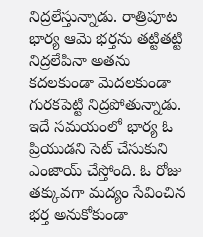నిద్రలేస్తున్నాడు. రాత్రిపూట భార్య ఆమె భర్తను తట్టితట్టి నిద్రలేపినా అతను కదలకుండా మెదలకుండా గురకపెట్టి నిద్రపోతున్నాడు.
ఇదే సమయంలో భార్య ఓ ప్రియుడని సెట్ చేసుకుని ఎంజాయ్ చేస్తోంది. ఓ రోజు తక్కువగా మద్యం సేవించిన భర్త అనుకోకుండా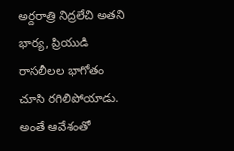అర్దరాత్రి నిద్రలేచి అతని భార్య, ప్రియుడి రాసలీలల భాగోతం చూసి రగిలిపోయాడు. అంతే ఆవేశంతో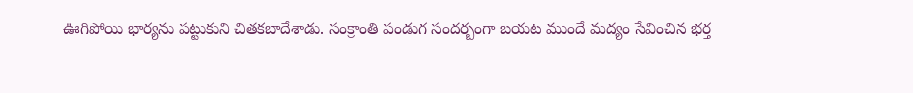ఊగిపోయి భార్యను పట్టుకుని చితకబాదేశాడు. సంక్రాంతి పండుగ సందర్బంగా బయట ముందే మద్యం సేవించిన భర్త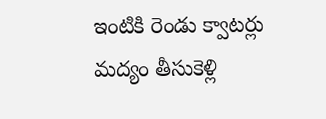ఇంటికి రెండు క్వాటర్లు మద్యం తీసుకెళ్లి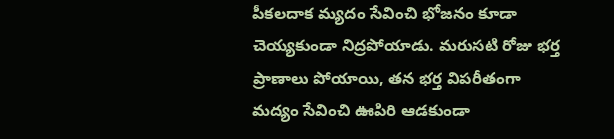పీకలదాక మ్యదం సేవించి భోజనం కూడా చెయ్యకుండా నిద్రపోయాడు. మరుసటి రోజు భర్త ప్రాణాలు పోయాయి, తన భర్త విపరీతంగా మద్యం సేవించి ఊపిరి ఆడకుండా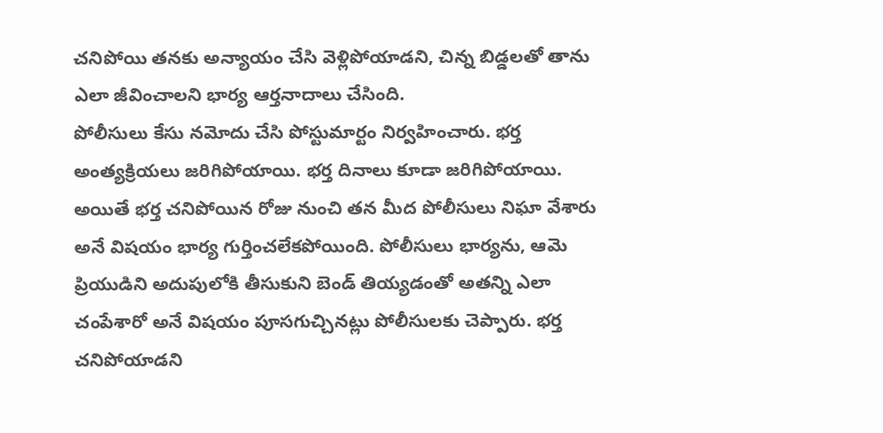చనిపోయి తనకు అన్యాయం చేసి వెళ్లిపోయాడని, చిన్న బిడ్డలతో తాను ఎలా జీవించాలని భార్య ఆర్తనాదాలు చేసింది.
పోలీసులు కేసు నమోదు చేసి పోస్టుమార్టం నిర్వహించారు. భర్త అంత్యక్రియలు జరిగిపోయాయి. భర్త దినాలు కూడా జరిగిపోయాయి. అయితే భర్త చనిపోయిన రోజు నుంచి తన మీద పోలీసులు నిఘా వేశారు అనే విషయం భార్య గుర్తించలేకపోయింది. పోలీసులు భార్యను, ఆమె ప్రియుడిని అదుపులోకి తీసుకుని బెండ్ తియ్యడంతో అతన్ని ఎలా చంపేశారో అనే విషయం పూసగుచ్చినట్లు పోలీసులకు చెప్పారు. భర్త చనిపోయాడని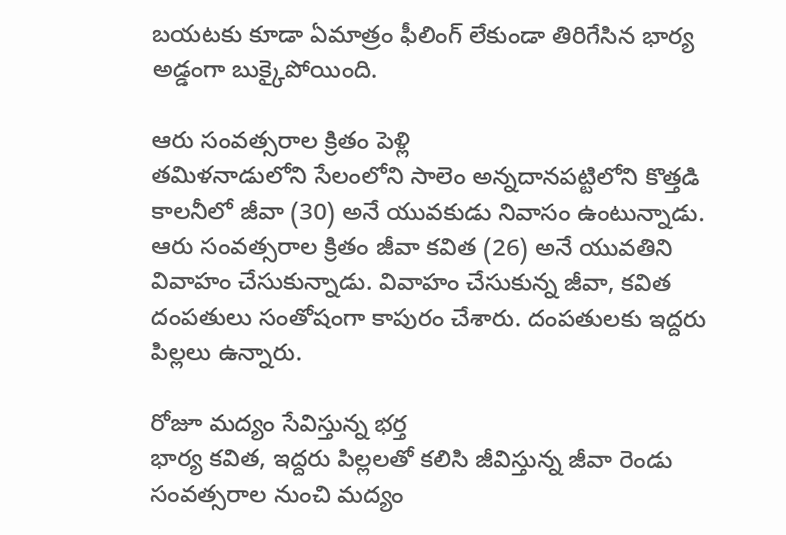బయటకు కూడా ఏమాత్రం ఫీలింగ్ లేకుండా తిరిగేసిన భార్య అడ్డంగా బుక్కైపోయింది.

ఆరు సంవత్సరాల క్రితం పెళ్లి
తమిళనాడులోని సేలంలోని సాలెం అన్నదానపట్టిలోని కొత్తడి కాలనీలో జీవా (30) అనే యువకుడు నివాసం ఉంటున్నాడు. ఆరు సంవత్సరాల క్రితం జీవా కవిత (26) అనే యువతిని వివాహం చేసుకున్నాడు. వివాహం చేసుకున్న జీవా, కవిత దంపతులు సంతోషంగా కాపురం చేశారు. దంపతులకు ఇద్దరు పిల్లలు ఉన్నారు.

రోజూ మద్యం సేవిస్తున్న భర్త
భార్య కవిత, ఇద్దరు పిల్లలతో కలిసి జీవిస్తున్న జీవా రెండు సంవత్సరాల నుంచి మద్యం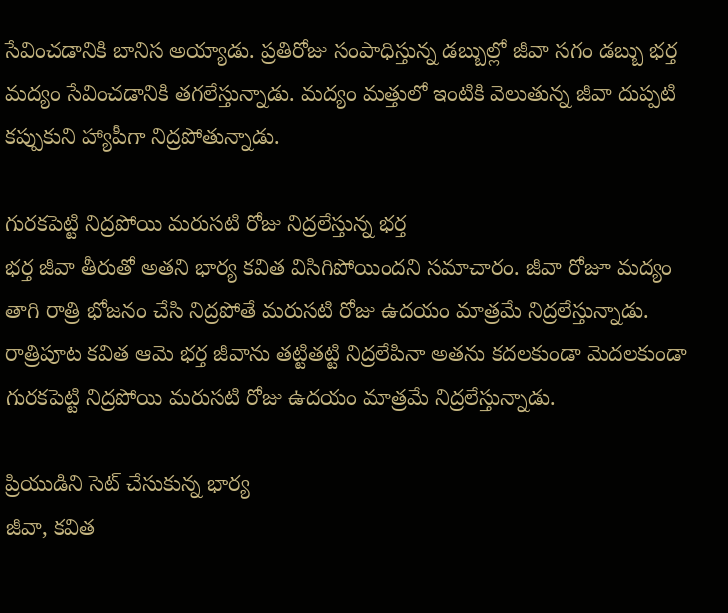సేవించడానికి బానిస అయ్యాడు. ప్రతిరోజు సంపాధిస్తున్న డబ్బుల్లో జీవా సగం డబ్బు భర్త మద్యం సేవించడానికి తగలేస్తున్నాడు. మద్యం మత్తులో ఇంటికి వెలుతున్న జీవా దుప్పటి కప్పుకుని హ్యాపీగా నిద్రపోతున్నాడు.

గురకపెట్టి నిద్రపోయి మరుసటి రోజు నిద్రలేస్తున్న భర్త
భర్త జీవా తీరుతో అతని భార్య కవిత విసిగిపోయిందని సమాచారం. జీవా రోజూ మద్యం తాగి రాత్రి భోజనం చేసి నిద్రపోతే మరుసటి రోజు ఉదయం మాత్రమే నిద్రలేస్తున్నాడు. రాత్రిపూట కవిత ఆమె భర్త జీవాను తట్టితట్టి నిద్రలేపినా అతను కదలకుండా మెదలకుండా గురకపెట్టి నిద్రపోయి మరుసటి రోజు ఉదయం మాత్రమే నిద్రలేస్తున్నాడు.

ప్రియుడిని సెట్ చేసుకున్న భార్య
జీవా, కవిత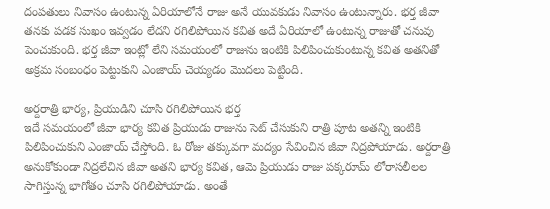దంపతులు నివాసం ఉంటున్న ఏరియాలోనే రాజు అనే యువకుడు నివాసం ఉంటున్నారు. భర్త జీవా తనకు పడక సుఖం ఇవ్వడం లేదని రగిలిపోయిన కవిత అదే ఏరియాలో ఉంటున్న రాజుతో చనువు పెంచుకుంది. భర్త జీవా ఇంట్లో లేని సమయంలో రాజును ఇంటికి పిలిపించుకుంటున్న కవిత అతనితో అక్రమ సంబంధం పెట్టుకుని ఎంజాయ్ చెయ్యడం మొదలు పెట్టింది.

అర్దరాత్రి భార్య, ప్రియుడిని చూసి రగిలిపోయిన భర్త
ఇదే సమయంలో జీవా భార్య కవిత ప్రియుడు రాజును సెట్ చేసుకుని రాత్రి పూట అతన్ని ఇంటికి పిలిపించుకుని ఎంజాయ్ చేస్తోంది. ఓ రోజు తక్కువగా మద్యం సేవించిన జీవా నిద్రపోయాడు. అర్దరాత్రి అనుకోకుండా నిద్రలేచిన జీవా అతని భార్య కవిత, ఆమె ప్రియుడు రాజు పక్కరూమ్ లోరాసలీలల సాగిస్తున్న భాగోతం చూసి రగిలిపోయాడు. అంతే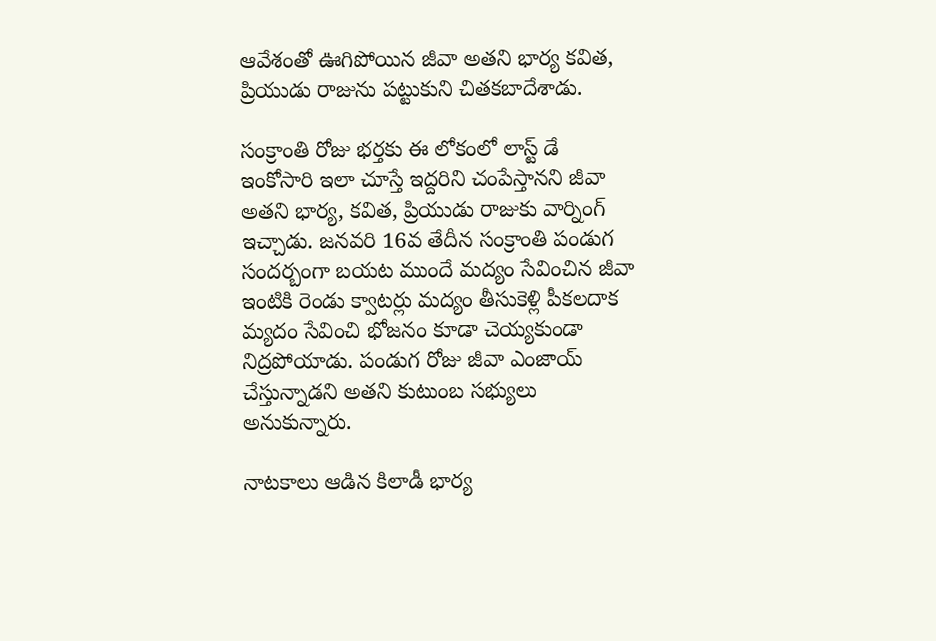ఆవేశంతో ఊగిపోయిన జీవా అతని భార్య కవిత, ప్రియుడు రాజును పట్టుకుని చితకబాదేశాడు.

సంక్రాంతి రోజు భర్తకు ఈ లోకంలో లాస్ట్ డే
ఇంకోసారి ఇలా చూస్తే ఇద్దరిని చంపేస్తానని జీవా అతని భార్య, కవిత, ప్రియుడు రాజుకు వార్నింగ్ ఇచ్చాడు. జనవరి 16వ తేదీన సంక్రాంతి పండుగ సందర్బంగా బయట ముందే మద్యం సేవించిన జీవా ఇంటికి రెండు క్వాటర్లు మద్యం తీసుకెళ్లి పీకలదాక మ్యదం సేవించి భోజనం కూడా చెయ్యకుండా నిద్రపోయాడు. పండుగ రోజు జీవా ఎంజాయ్ చేస్తున్నాడని అతని కుటుంబ సభ్యులు అనుకున్నారు.

నాటకాలు ఆడిన కిలాడీ భార్య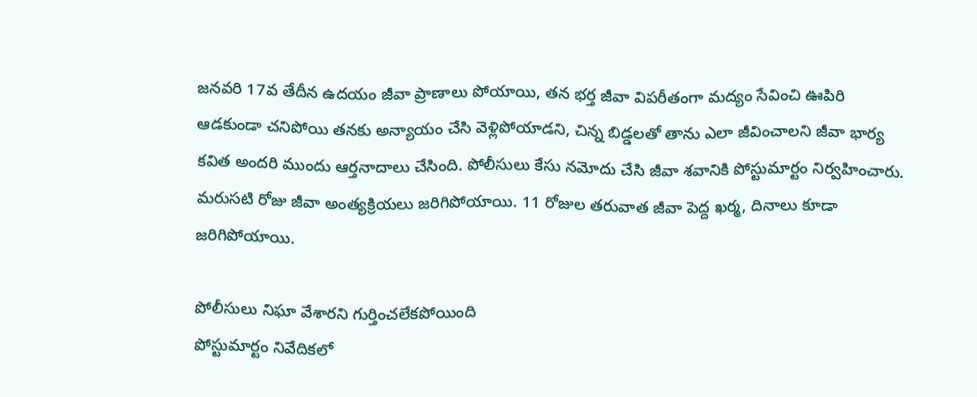జనవరి 17వ తేదీన ఉదయం జీవా ప్రాణాలు పోయాయి, తన భర్త జీవా విపరీతంగా మద్యం సేవించి ఊపిరి ఆడకుండా చనిపోయి తనకు అన్యాయం చేసి వెళ్లిపోయాడని, చిన్న బిడ్డలతో తాను ఎలా జీవించాలని జీవా భార్య కవిత అందరి ముందు ఆర్తనాదాలు చేసింది. పోలీసులు కేసు నమోదు చేసి జీవా శవానికి పోస్టుమార్టం నిర్వహించారు. మరుసటి రోజు జీవా అంత్యక్రియలు జరిగిపోయాయి. 11 రోజుల తరువాత జీవా పెద్ద ఖర్మ, దినాలు కూడా జరిగిపోయాయి.

పోలీసులు నిఘా వేశారని గుర్తించలేకపోయింది
పోస్టుమార్టం నివేదికలో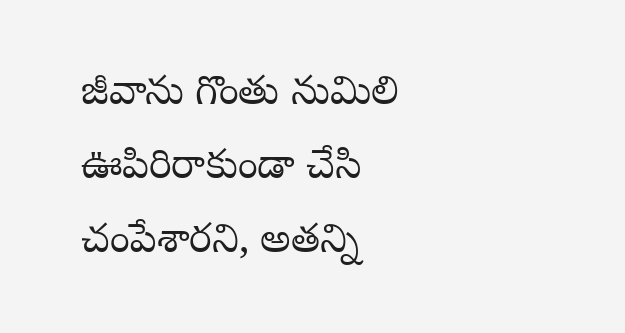జీవాను గొంతు నుమిలి ఊపిరిరాకుండా చేసి చంపేశారని, అతన్ని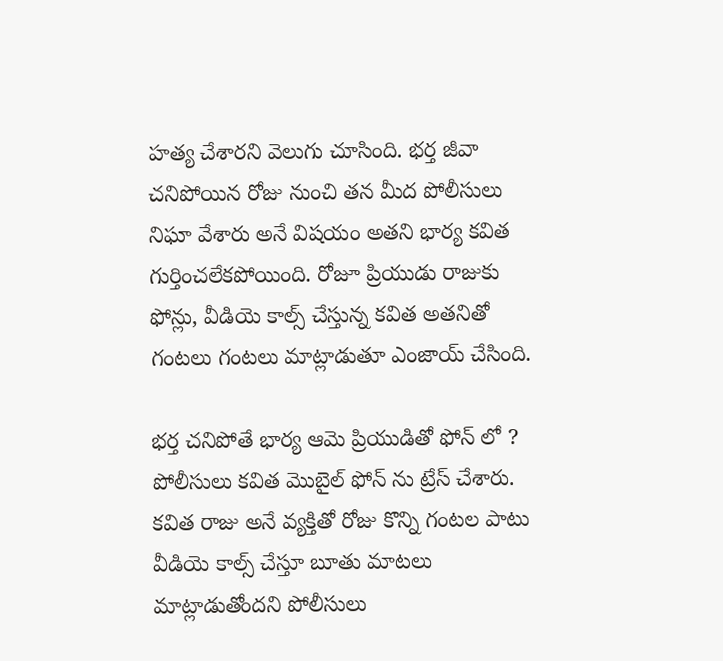హత్య చేశారని వెలుగు చూసింది. భర్త జీవా చనిపోయిన రోజు నుంచి తన మీద పోలీసులు నిఘా వేశారు అనే విషయం అతని భార్య కవిత గుర్తించలేకపోయింది. రోజూ ప్రియుడు రాజుకు ఫోన్లు, వీడియె కాల్స్ చేస్తున్న కవిత అతనితో గంటలు గంటలు మాట్లాడుతూ ఎంజాయ్ చేసింది.

భర్త చనిపోతే భార్య ఆమె ప్రియుడితో ఫోన్ లో ?
పోలీసులు కవిత మొబైల్ ఫోన్ ను ట్రేస్ చేశారు. కవిత రాజు అనే వ్యక్తితో రోజు కొన్ని గంటల పాటు వీడియె కాల్స్ చేస్తూ బూతు మాటలు మాట్లాడుతోందని పోలీసులు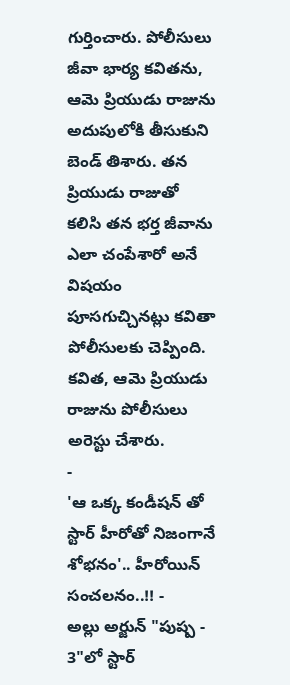గుర్తించారు. పోలీసులు జీవా భార్య కవితను, ఆమె ప్రియుడు రాజును అదుపులోకి తీసుకుని బెండ్ తిశారు. తన ప్రియుడు రాజుతో కలిసి తన భర్త జీవాను ఎలా చంపేశారో అనే విషయం పూసగుచ్చినట్లు కవితా పోలీసులకు చెప్పింది. కవిత, ఆమె ప్రియుడు రాజును పోలీసులు అరెస్టు చేశారు.
-
'ఆ ఒక్క కండీషన్ తో స్టార్ హీరోతో నిజంగానే శోభనం'.. హీరోయిన్ సంచలనం..!! -
అల్లు అర్జున్ "పుష్ప - 3"లో స్టార్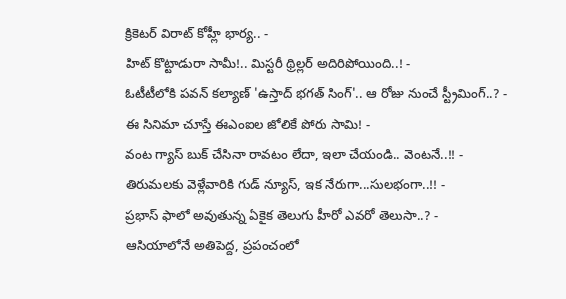క్రికెటర్ విరాట్ కోహ్లీ భార్య.. -
హిట్ కొట్టాడురా సామీ!.. మిస్టరీ థ్రిల్లర్ అదిరిపోయింది..! -
ఓటీటీలోకి పవన్ కల్యాణ్ 'ఉస్తాద్ భగత్ సింగ్'.. ఆ రోజు నుంచే స్ట్రీమింగ్..? -
ఈ సినిమా చూస్తే ఈఎంఐల జోలికే పోరు సామి! -
వంట గ్యాస్ బుక్ చేసినా రావటం లేదా, ఇలా చేయండి.. వెంటనే..!! -
తిరుమలకు వెళ్లేవారికి గుడ్ న్యూస్, ఇక నేరుగా...సులభంగా..!! -
ప్రభాస్ ఫాలో అవుతున్న ఏకైక తెలుగు హీరో ఎవరో తెలుసా..? -
ఆసియాలోనే అతిపెద్ద, ప్రపంచంలో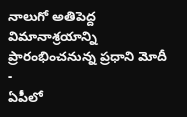నాలుగో అతిపెద్ద విమానాశ్రయాన్ని ప్రారంభించనున్న ప్రధాని మోదీ -
ఏపీలో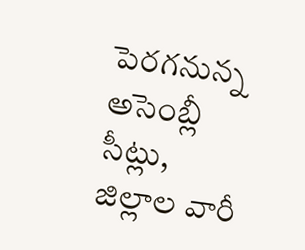పెరగనున్న అసెంబ్లీ సీట్లు, జిల్లాల వారీ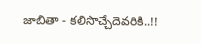జాబితా - కలిసొచ్చేదెవరికి..!!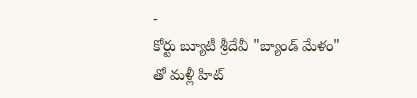-
కోర్టు బ్యూటీ శ్రీదేవీ "బ్యాండ్ మేళం" తో మళ్లీ హిట్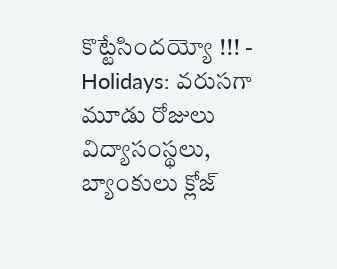కొట్టేసిందయ్యో !!! -
Holidays: వరుసగా మూడు రోజులు విద్యాసంస్థలు, బ్యాంకులు క్లోజ్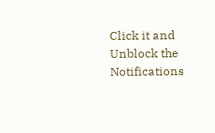Click it and Unblock the Notifications